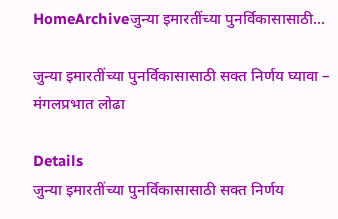HomeArchiveजुन्या इमारतींच्या पुनर्विकासासाठी...

जुन्या इमारतींच्या पुनर्विकासासाठी सक्त निर्णय घ्यावा – मंगलप्रभात लोढा

Details
जुन्या इमारतींच्या पुनर्विकासासाठी सक्त निर्णय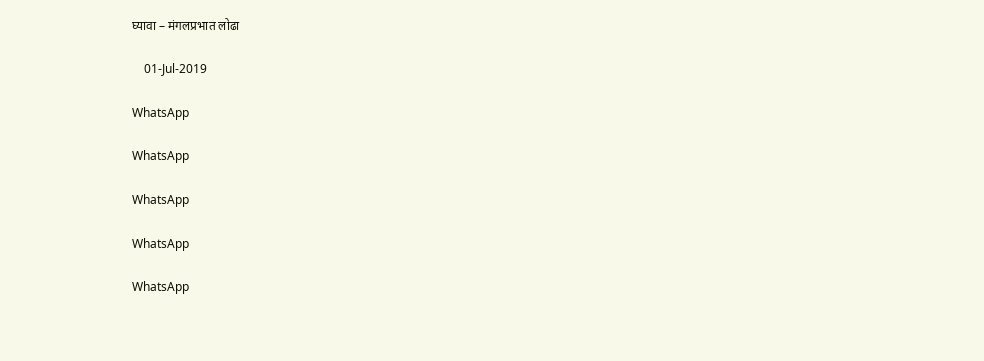घ्यावा – मंगलप्रभात लोढा

    01-Jul-2019

WhatsApp

WhatsApp

WhatsApp

WhatsApp

WhatsApp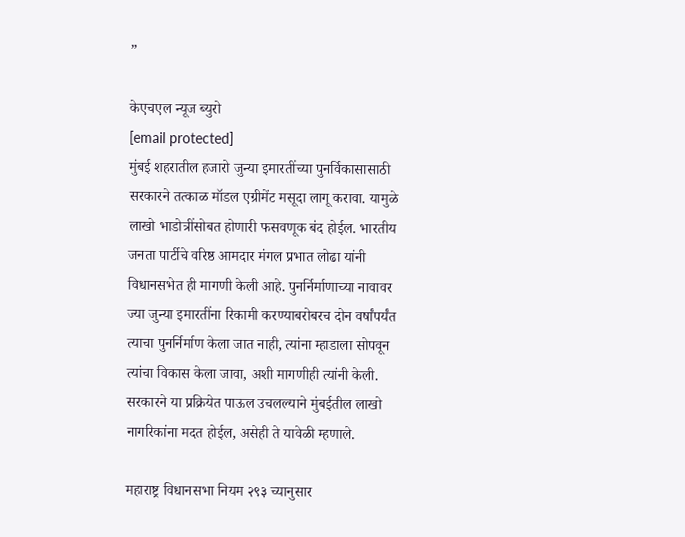”

केएचएल न्यूज ब्युरो
[email protected]
मुंबई शहरातील हजारो जुन्या इमारतींच्या पुनर्विकासासाठी सरकारने तत्काळ मॉडल एग्रीमेंट मसूदा लागू करावा. यामुळे लाखो भाडोत्रींसोबत होणारी फसवणूक बंद होईल. भारतीय जनता पार्टीचे वरिष्ठ आमदार मंगल प्रभात लोढा यांनी विधानसभेत ही मागणी केली आहे. पुनर्निर्माणाच्या नावावर ज्या जुन्या इमारतींना रिकामी करण्याबरोबरच दोन वर्षांपर्यंत त्याचा पुनर्निर्माण केला जात नाही, त्यांना म्हाडाला सोपवून त्यांचा विकास केला जावा, अशी मागणीही त्यांनी केली. सरकारने या प्रक्रियेत पाऊल उचलल्याने मुंबईतील लाखो नागरिकांना मदत होईल, असेही ते यावेळी म्हणाले.

महाराष्ट्र विधानसभा नियम २९३ च्यानुसार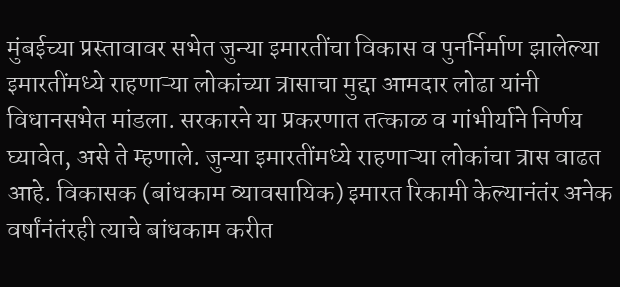मुंबईच्या प्रस्तावावर सभेत जुन्या इमारतींचा विकास व पुनर्निर्माण झालेल्या इमारतींमध्ये राहणाऱ्या लोकांच्या त्रासाचा मुद्दा आमदार लोढा यांनी विधानसभेत मांडला. सरकारने या प्रकरणात तत्काळ व गांभीर्याने निर्णय घ्यावेत, असे ते म्हणाले. जुन्या इमारतींमध्ये राहणाऱ्या लोकांचा त्रास वाढत आहे. विकासक (बांधकाम व्यावसायिक) इमारत रिकामी केल्यानंतंर अनेक वर्षांनंतंरही त्याचे बांधकाम करीत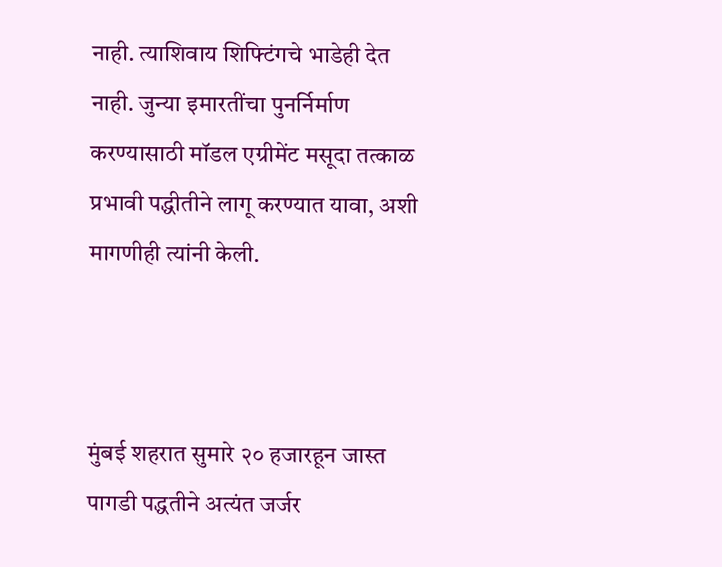नाही. त्याशिवाय शिफ्टिंगचे भाडेही देत नाही. जुन्या इमारतींचा पुनर्निर्माण करण्यासाठी मॉडल एग्रीमेंट मसूदा तत्काळ प्रभावी पद्धीतीने लागू करण्यात यावा, अशी मागणीही त्यांनी केली.



मुंबई शहरात सुमारे २० हजारहून जास्त पागडी पद्धतीने अत्यंत जर्जर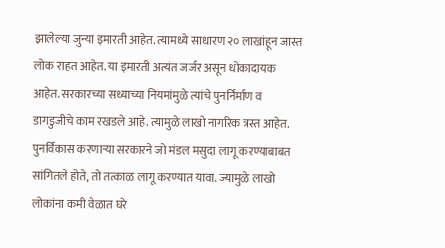झालेल्या जुन्या इमारती आहेत. त्यामध्ये साधारण २० लाखांहून जास्त लोक राहत आहेत. या इमारती अत्यंत जर्जर असून धोकादायक आहेत. सरकारच्या सध्याच्या नियमांमुळे त्यांचे पुनर्निर्माण व डागडुजीचे काम रखडले आहे. त्यामुळे लाखो नागरिक त्रस्त आहेत. पुनर्विकास करणाऱ्या सरकारने जो मंडल मसुदा लागू करण्याबाबत सांगितले होते, तो तत्काळ लागू करण्यात यावा. ज्यामुळे लाखो लोकांना कमी वेळात घरे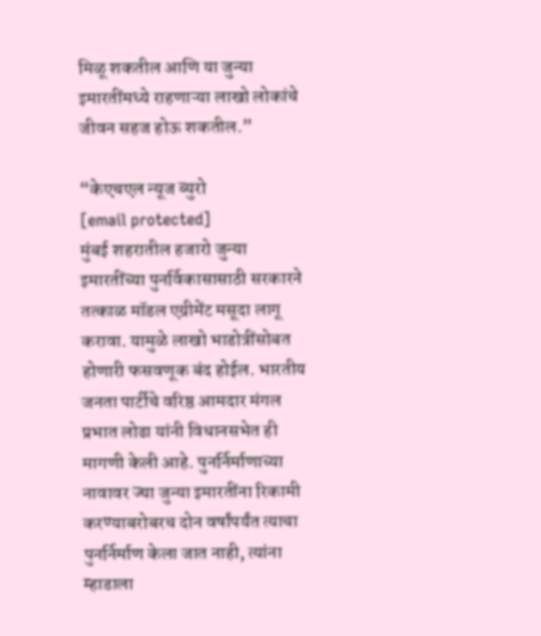मिळू शकतील आणि या जुन्या इमारतींमध्ये राहणाऱ्या लाखो लोकांचे जीवन सहज होऊ शकतील.”

“केएचएल न्यूज ब्युरो
[email protected]
मुंबई शहरातील हजारो जुन्या इमारतींच्या पुनर्विकासासाठी सरकारने तत्काळ मॉडल एग्रीमेंट मसूदा लागू करावा. यामुळे लाखो भाडोत्रींसोबत होणारी फसवणूक बंद होईल. भारतीय जनता पार्टीचे वरिष्ठ आमदार मंगल प्रभात लोढा यांनी विधानसभेत ही मागणी केली आहे. पुनर्निर्माणाच्या नावावर ज्या जुन्या इमारतींना रिकामी करण्याबरोबरच दोन वर्षांपर्यंत त्याचा पुनर्निर्माण केला जात नाही, त्यांना म्हाडाला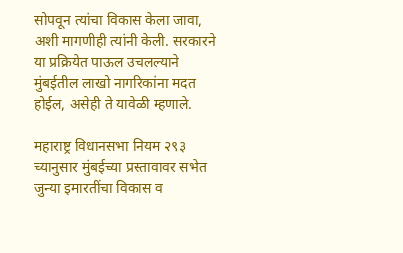सोपवून त्यांचा विकास केला जावा, अशी मागणीही त्यांनी केली. सरकारने या प्रक्रियेत पाऊल उचलल्याने मुंबईतील लाखो नागरिकांना मदत होईल, असेही ते यावेळी म्हणाले.

महाराष्ट्र विधानसभा नियम २९३ च्यानुसार मुंबईच्या प्रस्तावावर सभेत जुन्या इमारतींचा विकास व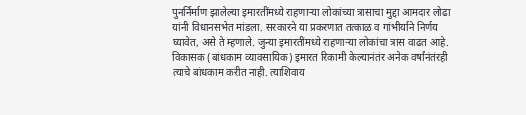पुनर्निर्माण झालेल्या इमारतींमध्ये राहणाऱ्या लोकांच्या त्रासाचा मुद्दा आमदार लोढा यांनी विधानसभेत मांडला. सरकारने या प्रकरणात तत्काळ व गांभीर्याने निर्णय घ्यावेत, असे ते म्हणाले. जुन्या इमारतींमध्ये राहणाऱ्या लोकांचा त्रास वाढत आहे. विकासक (बांधकाम व्यावसायिक) इमारत रिकामी केल्यानंतंर अनेक वर्षांनंतंरही त्याचे बांधकाम करीत नाही. त्याशिवाय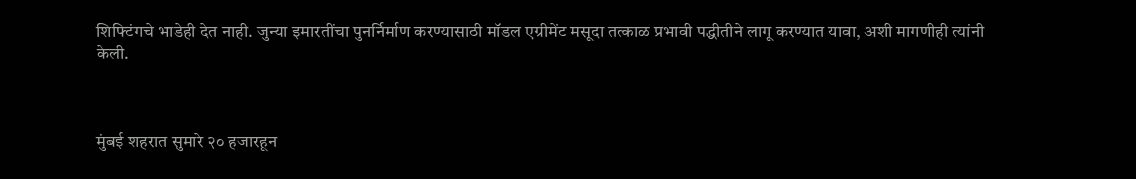शिफ्टिंगचे भाडेही देत नाही. जुन्या इमारतींचा पुनर्निर्माण करण्यासाठी मॉडल एग्रीमेंट मसूदा तत्काळ प्रभावी पद्धीतीने लागू करण्यात यावा, अशी मागणीही त्यांनी केली.



मुंबई शहरात सुमारे २० हजारहून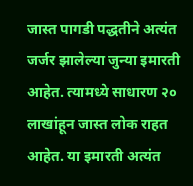जास्त पागडी पद्धतीने अत्यंत जर्जर झालेल्या जुन्या इमारती आहेत. त्यामध्ये साधारण २० लाखांहून जास्त लोक राहत आहेत. या इमारती अत्यंत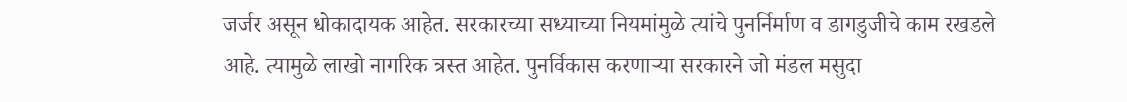जर्जर असून धोकादायक आहेत. सरकारच्या सध्याच्या नियमांमुळे त्यांचे पुनर्निर्माण व डागडुजीचे काम रखडले आहे. त्यामुळे लाखो नागरिक त्रस्त आहेत. पुनर्विकास करणाऱ्या सरकारने जो मंडल मसुदा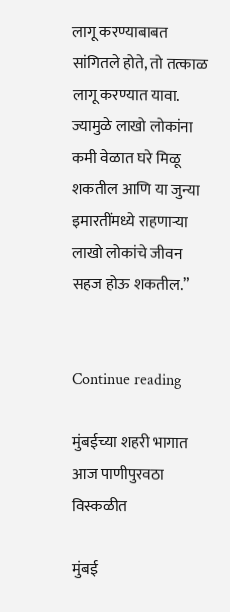लागू करण्याबाबत सांगितले होते, तो तत्काळ लागू करण्यात यावा. ज्यामुळे लाखो लोकांना कमी वेळात घरे मिळू शकतील आणि या जुन्या इमारतींमध्ये राहणाऱ्या लाखो लोकांचे जीवन सहज होऊ शकतील.”


Continue reading

मुंबईच्या शहरी भागात आज पाणीपुरवठा विस्कळीत

मुंबई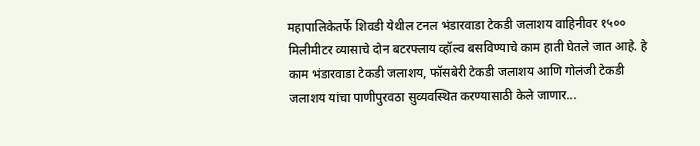महापालिकेतर्फे शिवडी येथील टनल भंडारवाडा टेकडी जलाशय वाहिनीवर १५०० मिलीमीटर व्यासाचे दोन बटरफ्लाय व्हॉल्व बसविण्याचे काम हाती घेतले जात आहे. हे काम भंडारवाडा टेकडी जलाशय, फॉसबेरी टेकडी जलाशय आणि गोलंजी टेकडी जलाशय यांचा पाणीपुरवठा सुव्यवस्थित करण्यासाठी केले जाणार...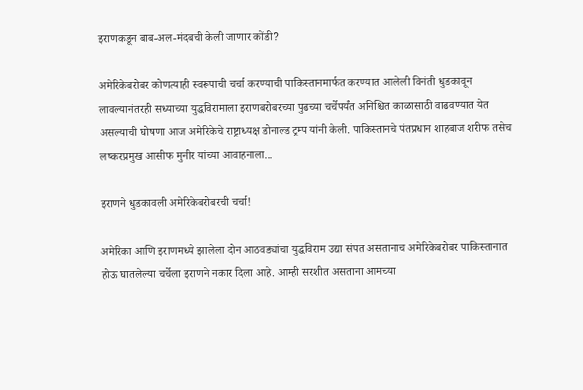इराणकडून बाब-अल-मंदबची केली जाणार कोंडी?

अमेरिकेबरोबर कोणत्याही स्वरूपाची चर्चा करण्याची पाकिस्तानमार्फत करण्यात आलेली विनंती धुडकावून लावल्यानंतरही सध्याच्या युद्धविरामाला इराणबरोबरच्या पुढच्या चर्चेपर्यंत अनिश्चित काळासाठी वाढवण्यात येत असल्याची घोषणा आज अमेरिकेचे राष्ट्राध्यक्ष डोनाल्ड ट्रम्प यांनी केली. पाकिस्तानचे पंतप्रधान शाहबाज शरीफ तसेच लष्करप्रमुख आसीफ मुनीर यांच्या आवाहनाला...

इराणने धुडकावली अमेरिकेबरोबरची चर्चा!

अमेरिका आणि इराणमध्ये झालेला दोन आठवड्यांचा युद्धविराम उद्या संपत असतानाच अमेरिकेबरोबर पाकिस्तानात होऊ घातलेल्या चर्चेला इराणने नकार दिला आहे. आम्ही सरशीत असताना आमच्या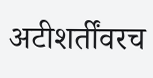अटीशर्तींवरच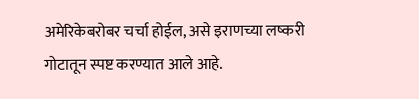अमेरिकेबरोबर चर्चा होईल, असे इराणच्या लष्करी गोटातून स्पष्ट करण्यात आले आहे.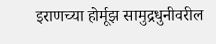इराणच्या होर्मूझ सामुद्रधुनीवरील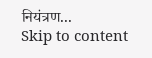नियंत्रण...
Skip to content